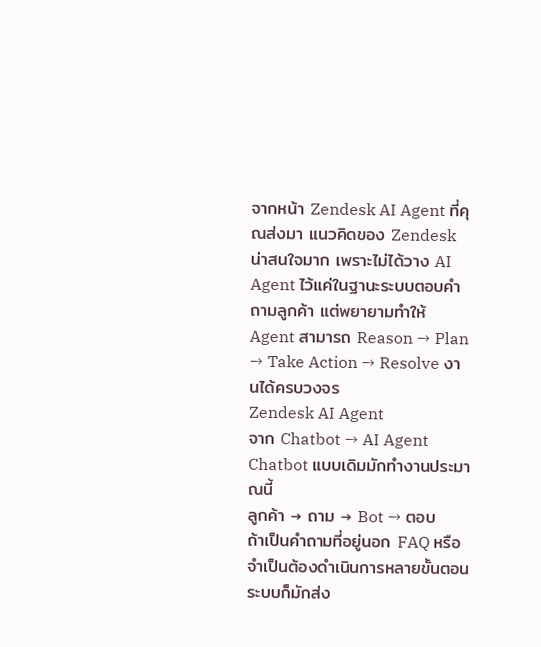จากหน้า Zendesk AI Agent ที่คุณส่งมา แนวคิดของ Zendesk น่าสนใจมาก เพราะไม่ได้วาง AI Agent ไว้แค่ในฐานะระบบตอบคำถามลูกค้า แต่พยายามทำให้ Agent สามารถ Reason → Plan → Take Action → Resolve งานได้ครบวงจร
Zendesk AI Agent
จาก Chatbot → AI Agent
Chatbot แบบเดิมมักทำงานประมาณนี้
ลูกค้า → ถาม → Bot → ตอบ
ถ้าเป็นคำถามที่อยู่นอก FAQ หรือจำเป็นต้องดำเนินการหลายขั้นตอน ระบบก็มักส่ง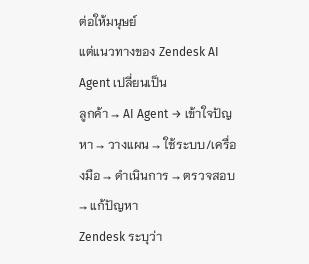ต่อให้มนุษย์
แต่แนวทางของ Zendesk AI Agent เปลี่ยนเป็น
ลูกค้า → AI Agent → เข้าใจปัญหา → วางแผน → ใช้ระบบ/เครื่องมือ → ดำเนินการ → ตรวจสอบ → แก้ปัญหา
Zendesk ระบุว่า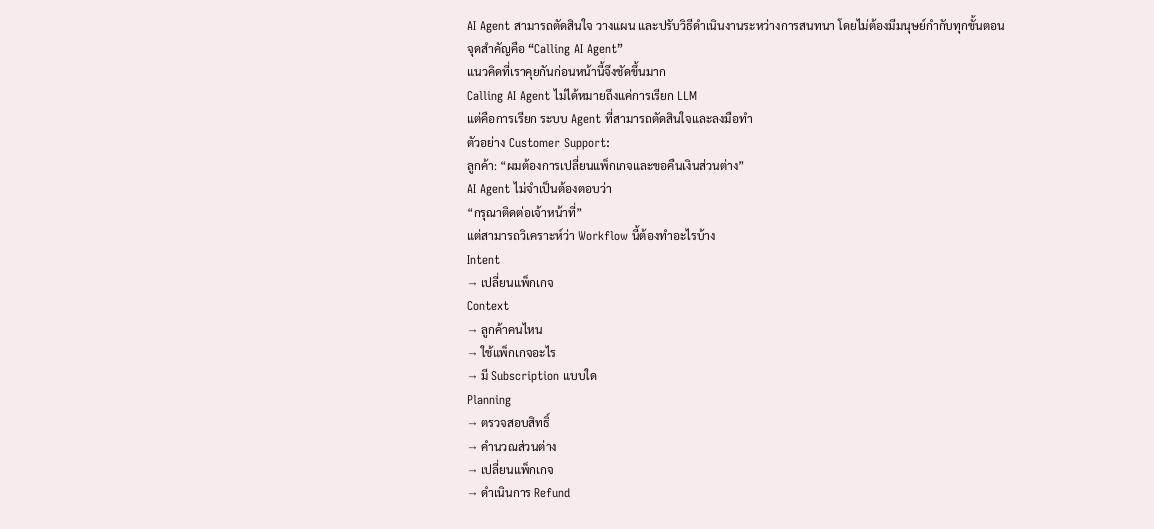AI Agent สามารถตัดสินใจ วางแผน และปรับวิธีดำเนินงานระหว่างการสนทนา โดยไม่ต้องมีมนุษย์กำกับทุกขั้นตอน
จุดสำคัญคือ “Calling AI Agent”
แนวคิดที่เราคุยกันก่อนหน้านี้จึงชัดขึ้นมาก
Calling AI Agent ไม่ได้หมายถึงแค่การเรียก LLM
แต่คือการเรียก ระบบ Agent ที่สามารถตัดสินใจและลงมือทำ
ตัวอย่าง Customer Support:
ลูกค้า: “ผมต้องการเปลี่ยนแพ็กเกจและขอคืนเงินส่วนต่าง”
AI Agent ไม่จำเป็นต้องตอบว่า
“กรุณาติดต่อเจ้าหน้าที่”
แต่สามารถวิเคราะห์ว่า Workflow นี้ต้องทำอะไรบ้าง
Intent
→ เปลี่ยนแพ็กเกจ
Context
→ ลูกค้าคนไหน
→ ใช้แพ็กเกจอะไร
→ มี Subscription แบบใด
Planning
→ ตรวจสอบสิทธิ์
→ คำนวณส่วนต่าง
→ เปลี่ยนแพ็กเกจ
→ ดำเนินการ Refund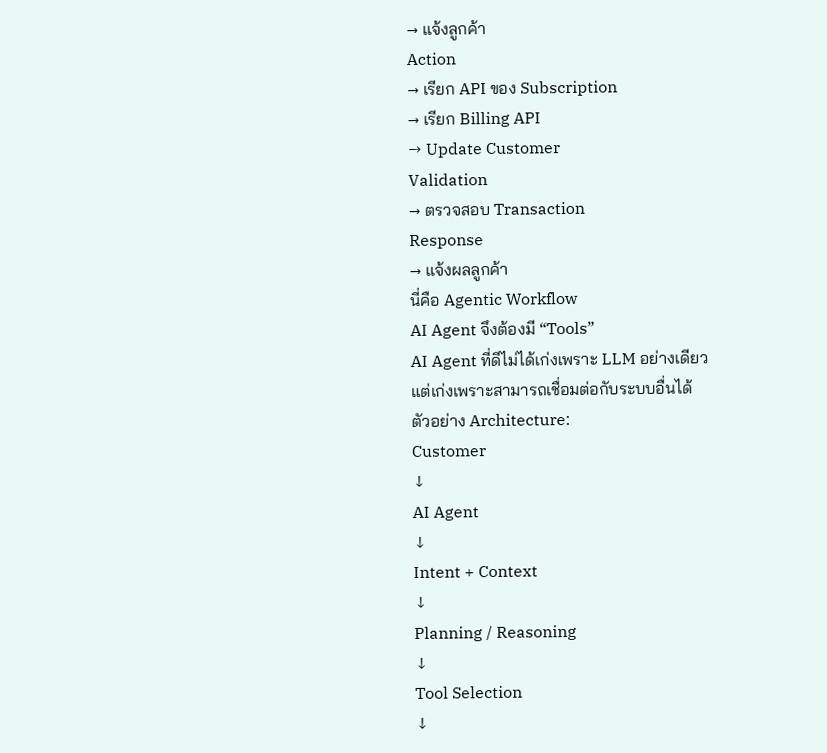→ แจ้งลูกค้า
Action
→ เรียก API ของ Subscription
→ เรียก Billing API
→ Update Customer
Validation
→ ตรวจสอบ Transaction
Response
→ แจ้งผลลูกค้า
นี่คือ Agentic Workflow
AI Agent จึงต้องมี “Tools”
AI Agent ที่ดีไม่ได้เก่งเพราะ LLM อย่างเดียว
แต่เก่งเพราะสามารถเชื่อมต่อกับระบบอื่นได้
ตัวอย่าง Architecture:
Customer
↓
AI Agent
↓
Intent + Context
↓
Planning / Reasoning
↓
Tool Selection
↓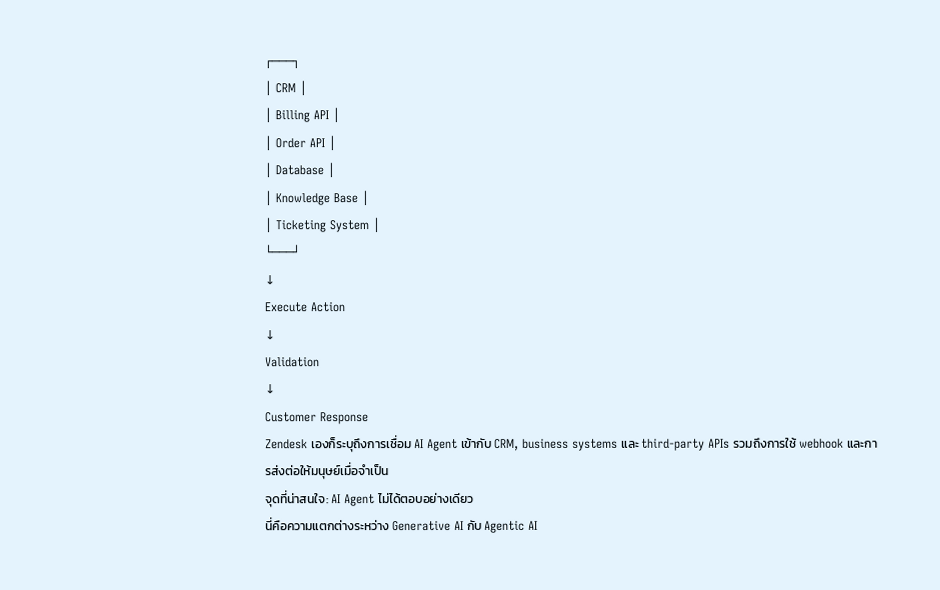┌───┐
│ CRM │
│ Billing API │
│ Order API │
│ Database │
│ Knowledge Base │
│ Ticketing System │
└───┘
↓
Execute Action
↓
Validation
↓
Customer Response
Zendesk เองก็ระบุถึงการเชื่อม AI Agent เข้ากับ CRM, business systems และ third-party APIs รวมถึงการใช้ webhook และการส่งต่อให้มนุษย์เมื่อจำเป็น
จุดที่น่าสนใจ: AI Agent ไม่ได้ตอบอย่างเดียว
นี่คือความแตกต่างระหว่าง Generative AI กับ Agentic AI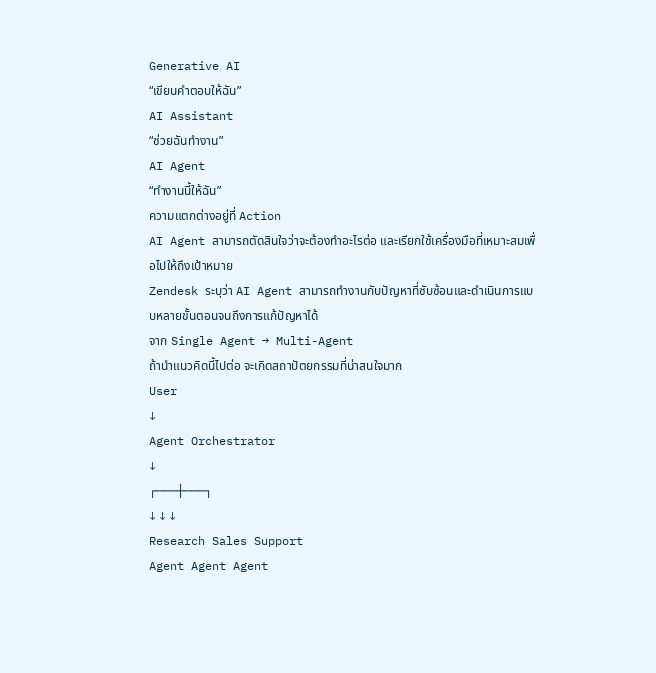Generative AI
“เขียนคำตอบให้ฉัน”
AI Assistant
“ช่วยฉันทำงาน”
AI Agent
“ทำงานนี้ให้ฉัน”
ความแตกต่างอยู่ที่ Action
AI Agent สามารถตัดสินใจว่าจะต้องทำอะไรต่อ และเรียกใช้เครื่องมือที่เหมาะสมเพื่อไปให้ถึงเป้าหมาย
Zendesk ระบุว่า AI Agent สามารถทำงานกับปัญหาที่ซับซ้อนและดำเนินการแบบหลายขั้นตอนจนถึงการแก้ปัญหาได้
จาก Single Agent → Multi-Agent
ถ้านำแนวคิดนี้ไปต่อ จะเกิดสถาปัตยกรรมที่น่าสนใจมาก
User
↓
Agent Orchestrator
↓
┌───┼───┐
↓ ↓ ↓
Research Sales Support
Agent Agent Agent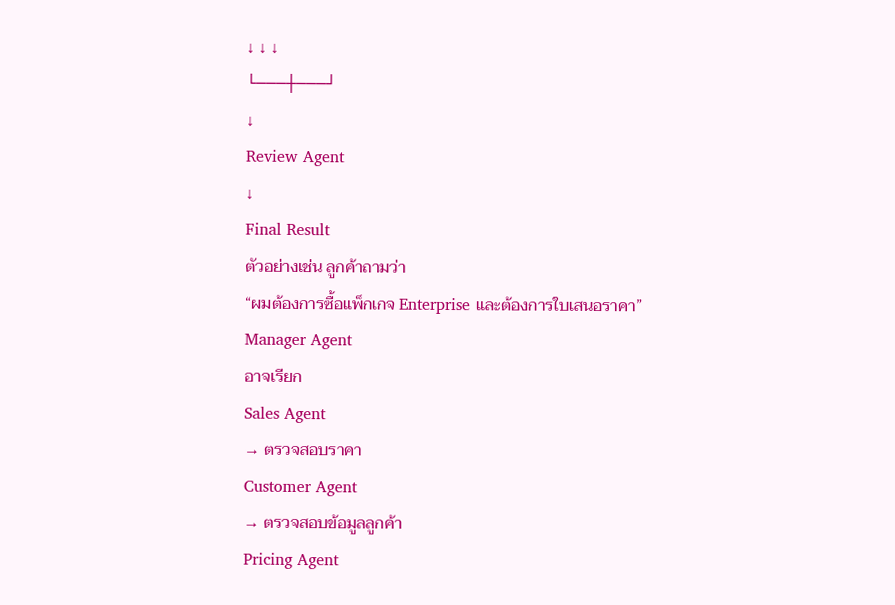↓ ↓ ↓
└───┼───┘
↓
Review Agent
↓
Final Result
ตัวอย่างเช่น ลูกค้าถามว่า
“ผมต้องการซื้อแพ็กเกจ Enterprise และต้องการใบเสนอราคา”
Manager Agent
อาจเรียก
Sales Agent
→ ตรวจสอบราคา
Customer Agent
→ ตรวจสอบข้อมูลลูกค้า
Pricing Agent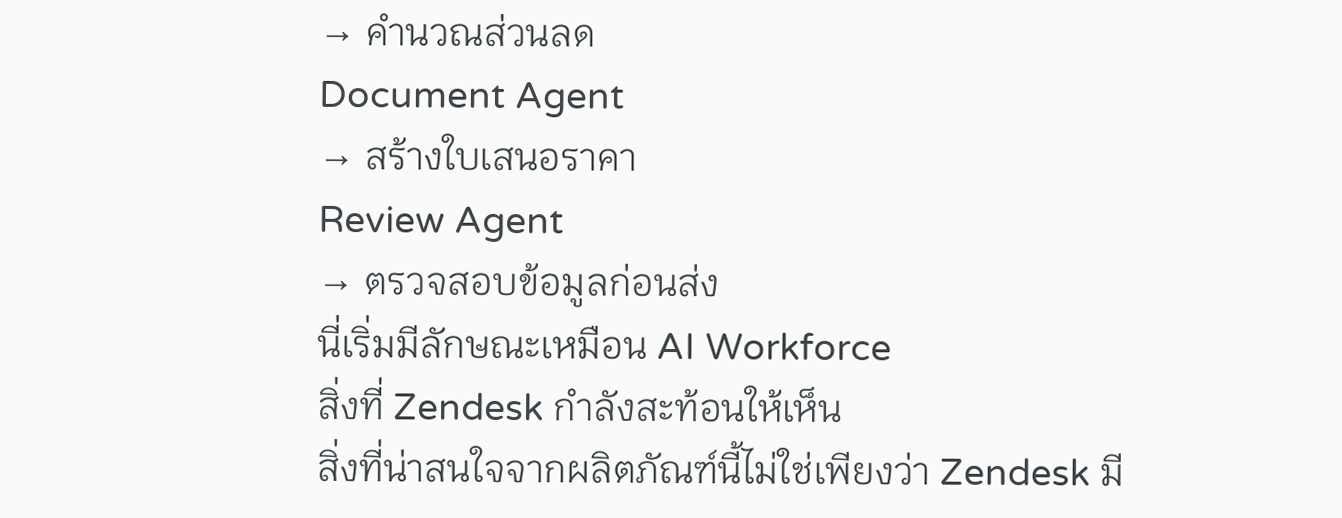→ คำนวณส่วนลด
Document Agent
→ สร้างใบเสนอราคา
Review Agent
→ ตรวจสอบข้อมูลก่อนส่ง
นี่เริ่มมีลักษณะเหมือน AI Workforce
สิ่งที่ Zendesk กำลังสะท้อนให้เห็น
สิ่งที่น่าสนใจจากผลิตภัณฑ์นี้ไม่ใช่เพียงว่า Zendesk มี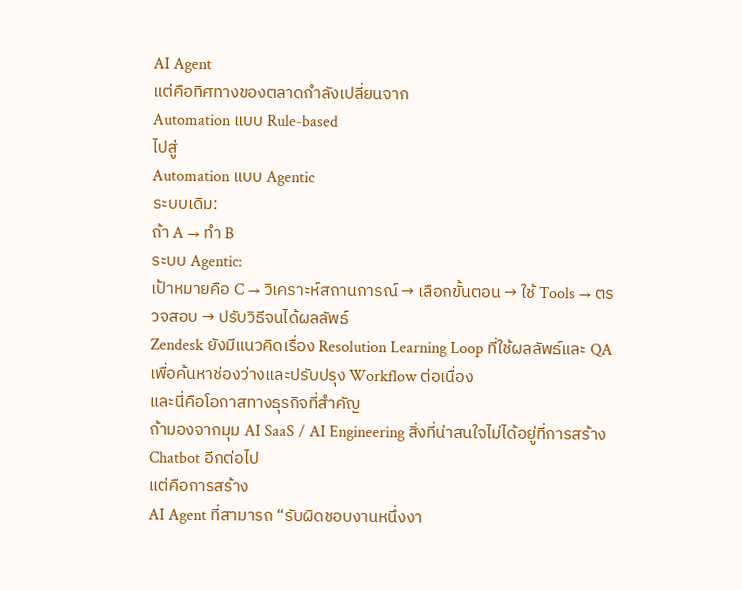AI Agent
แต่คือทิศทางของตลาดกำลังเปลี่ยนจาก
Automation แบบ Rule-based
ไปสู่
Automation แบบ Agentic
ระบบเดิม:
ถ้า A → ทำ B
ระบบ Agentic:
เป้าหมายคือ C → วิเคราะห์สถานการณ์ → เลือกขั้นตอน → ใช้ Tools → ตรวจสอบ → ปรับวิธีจนได้ผลลัพธ์
Zendesk ยังมีแนวคิดเรื่อง Resolution Learning Loop ที่ใช้ผลลัพธ์และ QA เพื่อค้นหาช่องว่างและปรับปรุง Workflow ต่อเนื่อง
และนี่คือโอกาสทางธุรกิจที่สำคัญ
ถ้ามองจากมุม AI SaaS / AI Engineering สิ่งที่น่าสนใจไม่ได้อยู่ที่การสร้าง Chatbot อีกต่อไป
แต่คือการสร้าง
AI Agent ที่สามารถ “รับผิดชอบงานหนึ่งงา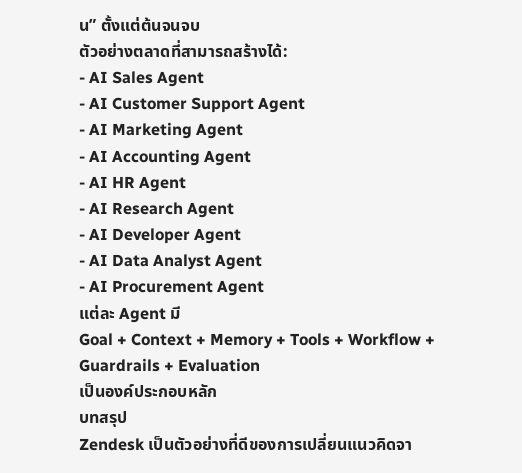น” ตั้งแต่ต้นจนจบ
ตัวอย่างตลาดที่สามารถสร้างได้:
- AI Sales Agent
- AI Customer Support Agent
- AI Marketing Agent
- AI Accounting Agent
- AI HR Agent
- AI Research Agent
- AI Developer Agent
- AI Data Analyst Agent
- AI Procurement Agent
แต่ละ Agent มี
Goal + Context + Memory + Tools + Workflow + Guardrails + Evaluation
เป็นองค์ประกอบหลัก
บทสรุป
Zendesk เป็นตัวอย่างที่ดีของการเปลี่ยนแนวคิดจา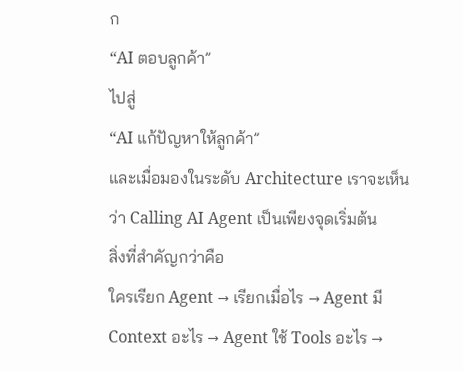ก
“AI ตอบลูกค้า”
ไปสู่
“AI แก้ปัญหาให้ลูกค้า”
และเมื่อมองในระดับ Architecture เราจะเห็นว่า Calling AI Agent เป็นเพียงจุดเริ่มต้น
สิ่งที่สำคัญกว่าคือ
ใครเรียก Agent → เรียกเมื่อไร → Agent มี Context อะไร → Agent ใช้ Tools อะไร →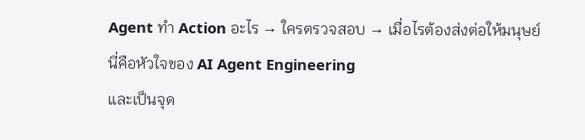Agent ทำ Action อะไร → ใครตรวจสอบ → เมื่อไรต้องส่งต่อให้มนุษย์
นี่คือหัวใจของ AI Agent Engineering
และเป็นจุด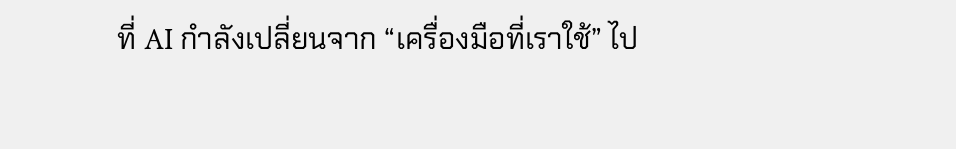ที่ AI กำลังเปลี่ยนจาก “เครื่องมือที่เราใช้” ไป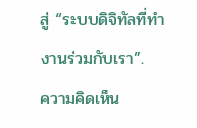สู่ “ระบบดิจิทัลที่ทำงานร่วมกับเรา”.
ความคิดเห็น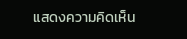แสดงความคิดเห็น